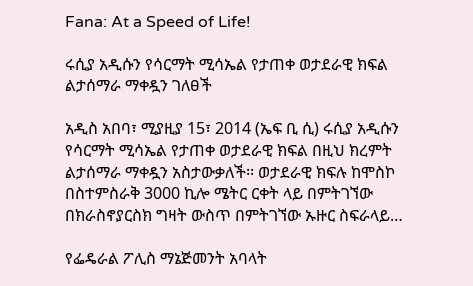Fana: At a Speed of Life!

ሩሲያ አዲሱን የሳርማት ሚሳኤል የታጠቀ ወታደራዊ ክፍል ልታሰማራ ማቀዷን ገለፀች

አዲስ አበባ፣ ሚያዚያ 15፣ 2014 (ኤፍ ቢ ሲ) ሩሲያ አዲሱን የሳርማት ሚሳኤል የታጠቀ ወታደራዊ ክፍል በዚህ ክረምት ልታሰማራ ማቀዷን አስታውቃለች፡፡ ወታደራዊ ክፍሉ ከሞስኮ በስተምስራቅ 3000 ኪሎ ሜትር ርቀት ላይ በምትገኘው በክራስኖያርስክ ግዛት ውስጥ በምትገኘው ኡዙር ስፍራላይ…

የፌዴራል ፖሊስ ማኔጅመንት አባላት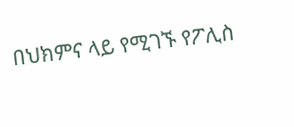በህክምና ላይ የሚገኙ የፖሊስ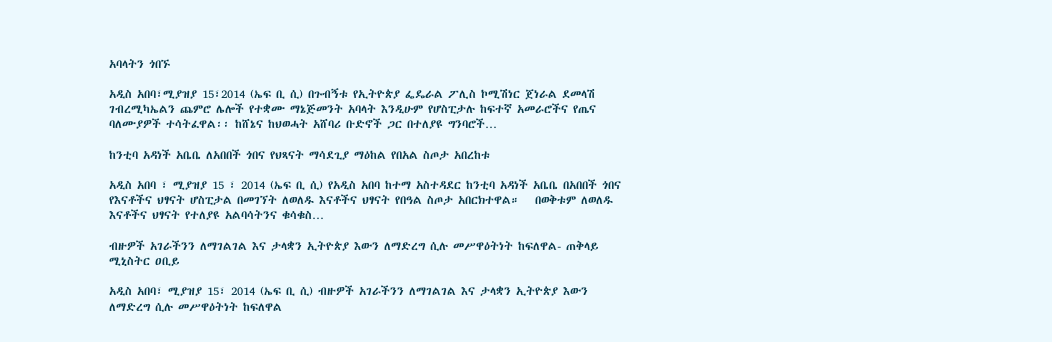አባላትን ጎበኙ

አዲስ አበባ፣ሚያዝያ 15፣2014 (ኤፍ ቢ ሲ) በጉብኝቱ የኢትዮጵያ ፌዴራል ፖሊስ ኮሚሽነር ጀነራል ደመላሽ ገብረሚካኤልን ጨምሮ ሌሎች የተቋሙ ማኔጅመንት አባላት እንዲሁም የሆስፒታሉ ከፍተኛ አመራሮችና የጤና ባለሙያዎች ተሳትፈዋል፡፡ ከሸኔና ከህወሓት አሸባሪ ቡድኖች ጋር በተለያዩ ግንባሮች…

ከንቲባ አዳነች አቤቤ ለአበበች ጎበና የህጻናት ማሳደጊያ ማዕከል የበአል ስጦታ አበረከቱ

አዲስ አበባ ፣ ሚያዝያ 15 ፣ 2014 (ኤፍ ቢ ሲ) የአዲስ አበባ ከተማ አስተዳደር ከንቲባ አዳነች አቤቤ በአበበች ጎበና የእናቶችና ህፃናት ሆስፒታል በመገኘት ለወለዱ እናቶችና ህፃናት የበዓል ስጦታ አበርክተዋል።   በወቅቱም ለወለዱ እናቶችና ህፃናት የተለያዩ አልባሳትንና ቁሳቁስ…

ብዙዎች አገራችንን ለማገልገል እና ታላቋን ኢትዮጵያ እውን ለማድረግ ሲሉ መሥዋዕትነት ከፍለዋል- ጠቅላይ ሚኒስትር ዐቢይ

አዲስ አበባ፣ ሚያዝያ 15፣ 2014 (ኤፍ ቢ ሲ) ብዙዎች አገራችንን ለማገልገል እና ታላቋን ኢትዮጵያ እውን ለማድረግ ሲሉ መሥዋዕትነት ከፍለዋል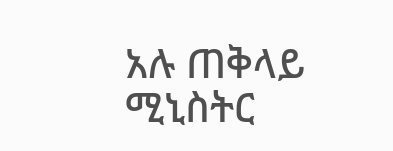አሉ ጠቅላይ ሚኒስትር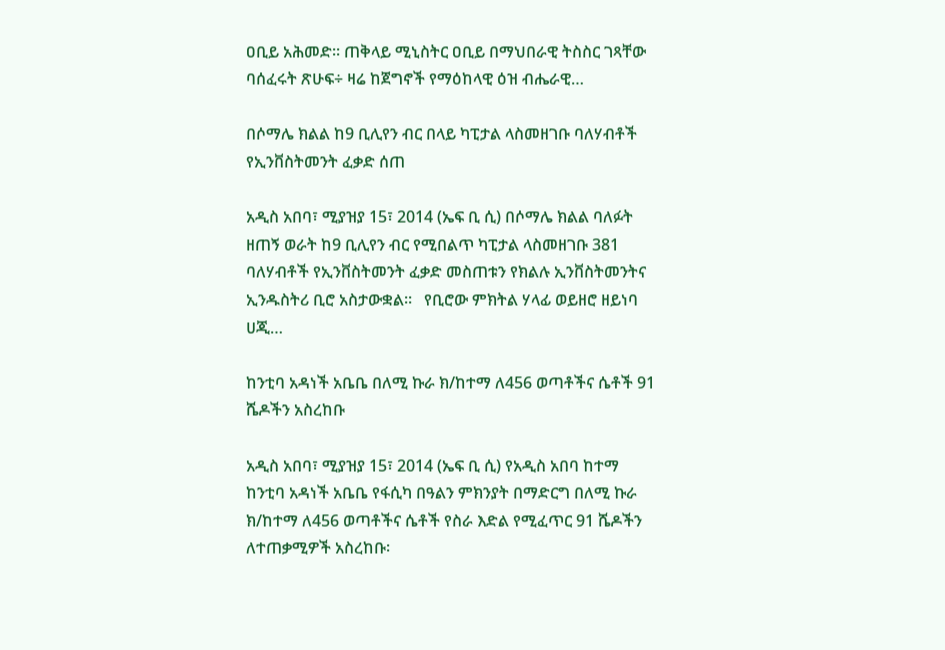ዐቢይ አሕመድ፡፡ ጠቅላይ ሚኒስትር ዐቢይ በማህበራዊ ትስስር ገጻቸው ባሰፈሩት ጽሁፍ÷ ዛሬ ከጀግኖች የማዕከላዊ ዕዝ ብሔራዊ…

በሶማሌ ክልል ከ9 ቢሊየን ብር በላይ ካፒታል ላስመዘገቡ ባለሃብቶች የኢንቨስትመንት ፈቃድ ሰጠ

አዲስ አበባ፣ ሚያዝያ 15፣ 2014 (ኤፍ ቢ ሲ) በሶማሌ ክልል ባለፉት ዘጠኝ ወራት ከ9 ቢሊየን ብር የሚበልጥ ካፒታል ላስመዘገቡ 381 ባለሃብቶች የኢንቨስትመንት ፈቃድ መስጠቱን የክልሉ ኢንቨስትመንትና ኢንዱስትሪ ቢሮ አስታውቋል።   የቢሮው ምክትል ሃላፊ ወይዘሮ ዘይነባ ሀጂ…

ከንቲባ አዳነች አቤቤ በለሚ ኩራ ክ/ከተማ ለ456 ወጣቶችና ሴቶች 91 ሼዶችን አስረከቡ

አዲስ አበባ፣ ሚያዝያ 15፣ 2014 (ኤፍ ቢ ሲ) የአዲስ አበባ ከተማ ከንቲባ አዳነች አቤቤ የፋሲካ በዓልን ምክንያት በማድርግ በለሚ ኩራ ክ/ከተማ ለ456 ወጣቶችና ሴቶች የስራ እድል የሚፈጥር 91 ሼዶችን ለተጠቃሚዎች አስረከቡ፡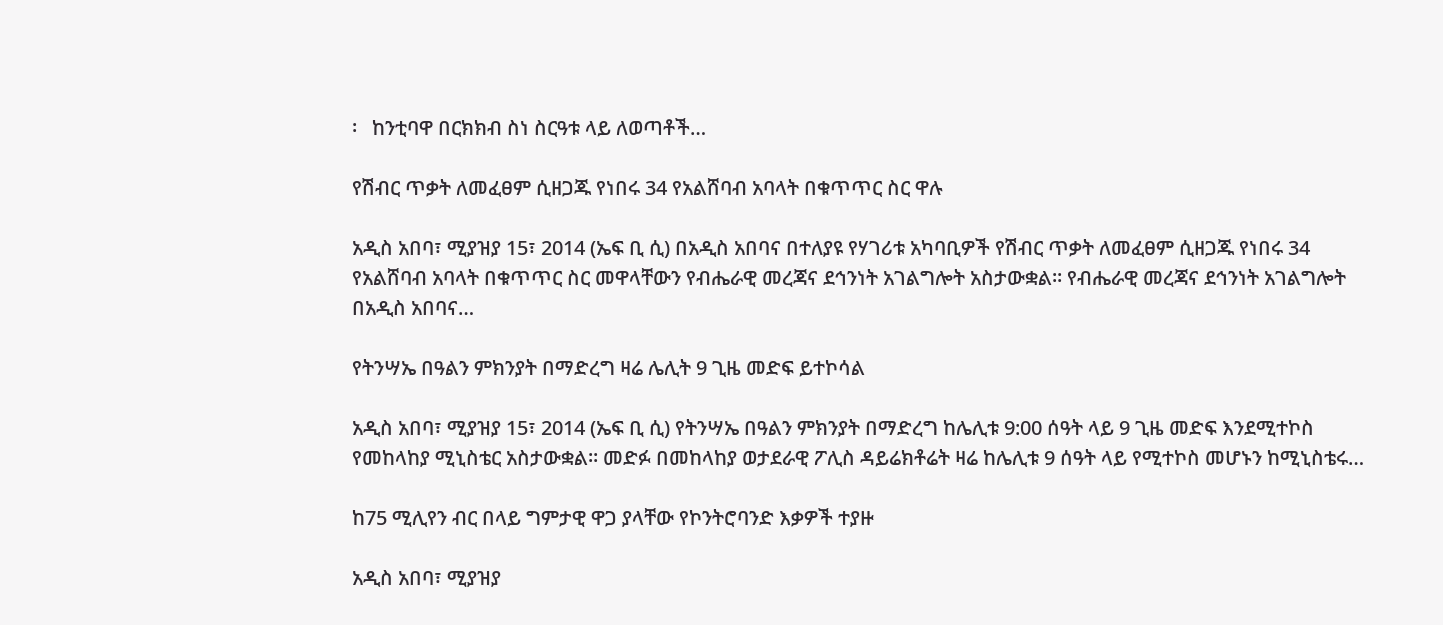፡   ከንቲባዋ በርክክብ ስነ ስርዓቱ ላይ ለወጣቶች…

የሽብር ጥቃት ለመፈፀም ሲዘጋጁ የነበሩ 34 የአልሸባብ አባላት በቁጥጥር ስር ዋሉ

አዲስ አበባ፣ ሚያዝያ 15፣ 2014 (ኤፍ ቢ ሲ) በአዲስ አበባና በተለያዩ የሃገሪቱ አካባቢዎች የሽብር ጥቃት ለመፈፀም ሲዘጋጁ የነበሩ 34 የአልሸባብ አባላት በቁጥጥር ስር መዋላቸውን የብሔራዊ መረጃና ደኅንነት አገልግሎት አስታውቋል። የብሔራዊ መረጃና ደኅንነት አገልግሎት በአዲስ አበባና…

የትንሣኤ በዓልን ምክንያት በማድረግ ዛሬ ሌሊት 9 ጊዜ መድፍ ይተኮሳል

አዲስ አበባ፣ ሚያዝያ 15፣ 2014 (ኤፍ ቢ ሲ) የትንሣኤ በዓልን ምክንያት በማድረግ ከሌሊቱ 9:00 ሰዓት ላይ 9 ጊዜ መድፍ እንደሚተኮስ የመከላከያ ሚኒስቴር አስታውቋል። መድፉ በመከላከያ ወታደራዊ ፖሊስ ዳይሬክቶሬት ዛሬ ከሌሊቱ 9 ሰዓት ላይ የሚተኮስ መሆኑን ከሚኒስቴሩ…

ከ75 ሚሊየን ብር በላይ ግምታዊ ዋጋ ያላቸው የኮንትሮባንድ እቃዎች ተያዙ

አዲስ አበባ፣ ሚያዝያ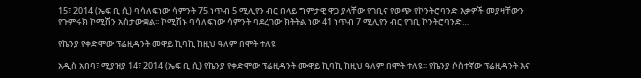15፣ 2014 (ኤፍ ቢ ሲ) ባሳለፍነው ሳምንት 75 ነጥብ 5 ሚሊየን ብር በላይ ግምታዊ ዋጋ ያላቸው የገቢና የወጭ የኮንትሮባንድ እቃዎች መያዛቸውን የጉምሩክ ኮሚሽን አስታውቋል፡፡ ኮሚሽኑ ባሳለፍነው ሳምንት ባደረገው ክትትል ነው 41 ነጥብ 7 ሚሊየን ብር የገቢ ኮንትሮባንድ…

የኬንያ የቀድሞው ፕሬዚዳንት መዋይ ኪባኪ ከዚህ ዓለም በሞት ተለዩ

አዲስ አበባ፣ ሚያዝያ 14፣ 2014 (ኤፍ ቢ ሲ) የኬንያ የቀድሞው ፕሬዚዳንት ሙዋይ ኪባኪ ከዚህ ዓለም በሞት ተለዩ፡፡ የኬንያ ሶስተኛው ፕሬዚዳንት እና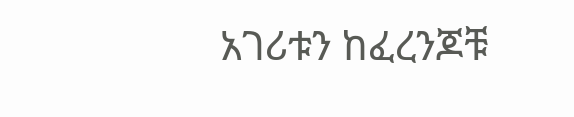አገሪቱን ከፈረንጆቹ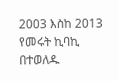2003 እስከ 2013 የመሩት ኪባኪ በተወለዱ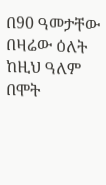በ90 ዓመታቸው በዛሬው ዕለት ከዚህ ዓለም በሞት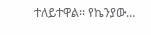ተለይተዋል፡፡ የኬንያው…